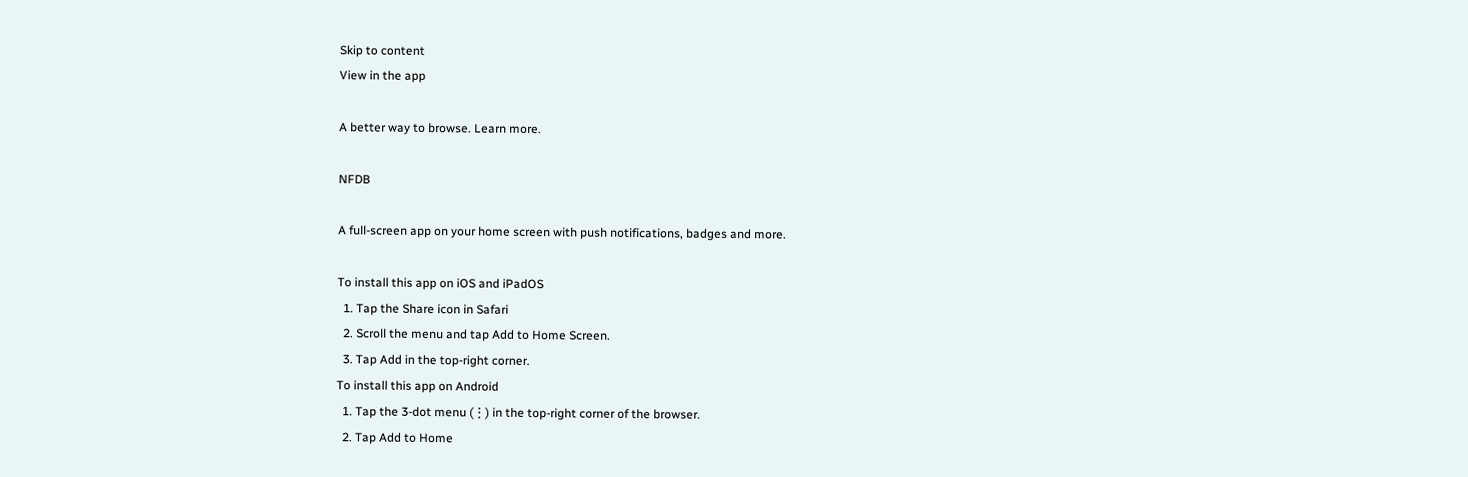Skip to content
View in the app

A better way to browse. Learn more.

NFDB

A full-screen app on your home screen with push notifications, badges and more.

To install this app on iOS and iPadOS
  1. Tap the Share icon in Safari
  2. Scroll the menu and tap Add to Home Screen.
  3. Tap Add in the top-right corner.
To install this app on Android
  1. Tap the 3-dot menu (⋮) in the top-right corner of the browser.
  2. Tap Add to Home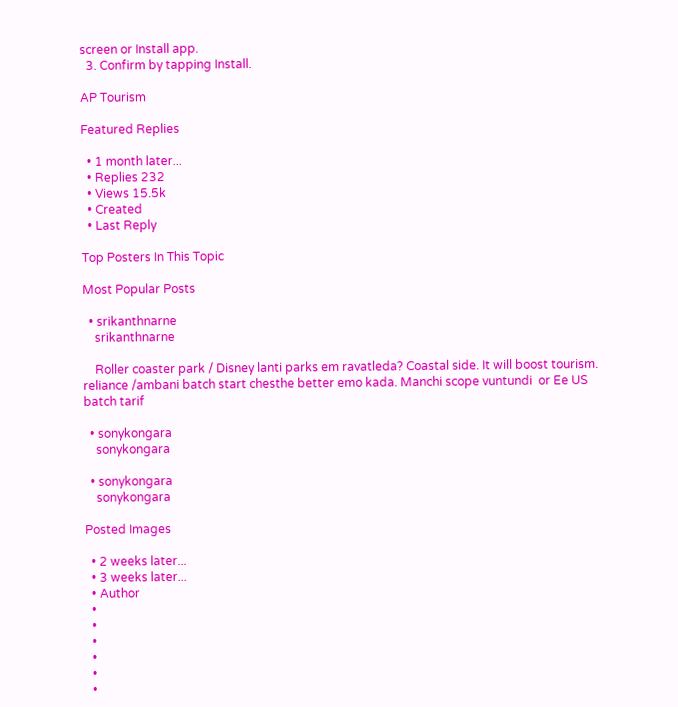screen or Install app.
  3. Confirm by tapping Install.

AP Tourism

Featured Replies

  • 1 month later...
  • Replies 232
  • Views 15.5k
  • Created
  • Last Reply

Top Posters In This Topic

Most Popular Posts

  • srikanthnarne
    srikanthnarne

    Roller coaster park / Disney lanti parks em ravatleda? Coastal side. It will boost tourism.  reliance /ambani batch start chesthe better emo kada. Manchi scope vuntundi  or Ee US batch tarif

  • sonykongara
    sonykongara

  • sonykongara
    sonykongara

Posted Images

  • 2 weeks later...
  • 3 weeks later...
  • Author
  •
  •
  •
  •
  •
  •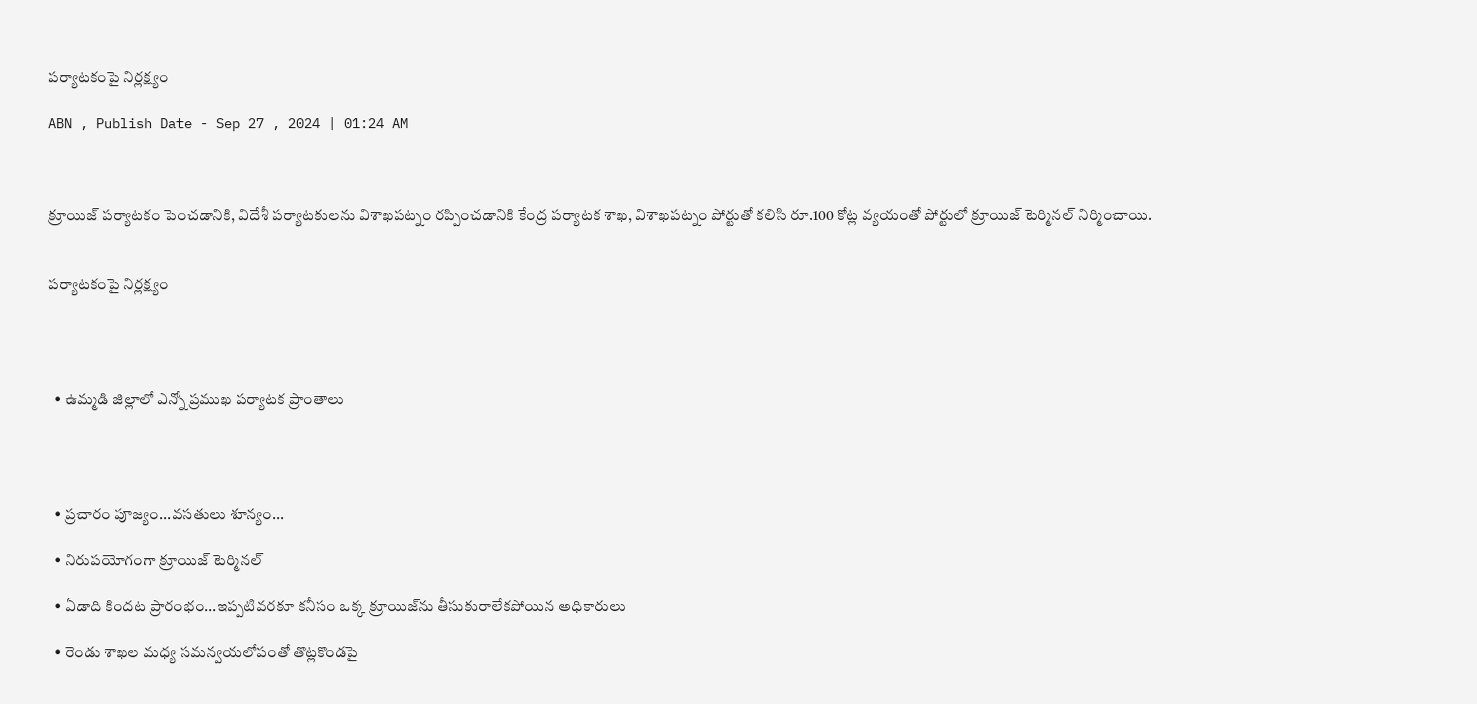పర్యాటకంపై నిర్లక్ష్యం

ABN , Publish Date - Sep 27 , 2024 | 01:24 AM



క్రూయిజ్‌ పర్యాటకం పెంచడానికి, విదేశీ పర్యాటకులను విశాఖపట్నం రప్పించడానికి కేంద్ర పర్యాటక శాఖ, విశాఖపట్నం పోర్టుతో కలిసి రూ.100 కోట్ల వ్యయంతో పోర్టులో క్రూయిజ్‌ టెర్మినల్‌ నిర్మించాయి.


పర్యాటకంపై నిర్లక్ష్యం




  • ఉమ్మడి జిల్లాలో ఎన్నో ప్రముఖ పర్యాటక ప్రాంతాలు




  • ప్రచారం పూజ్యం...వసతులు శూన్యం...

  • నిరుపయోగంగా క్రూయిజ్‌ టెర్మినల్‌

  • ఏడాది కిందట ప్రారంభం...ఇప్పటివరకూ కనీసం ఒక్క క్రూయిజ్‌ను తీసుకురాలేకపోయిన అధికారులు

  • రెండు శాఖల మధ్య సమన్వయలోపంతో తొట్లకొండపై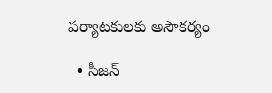పర్యాటకులకు అసౌకర్యం

  • సీజన్‌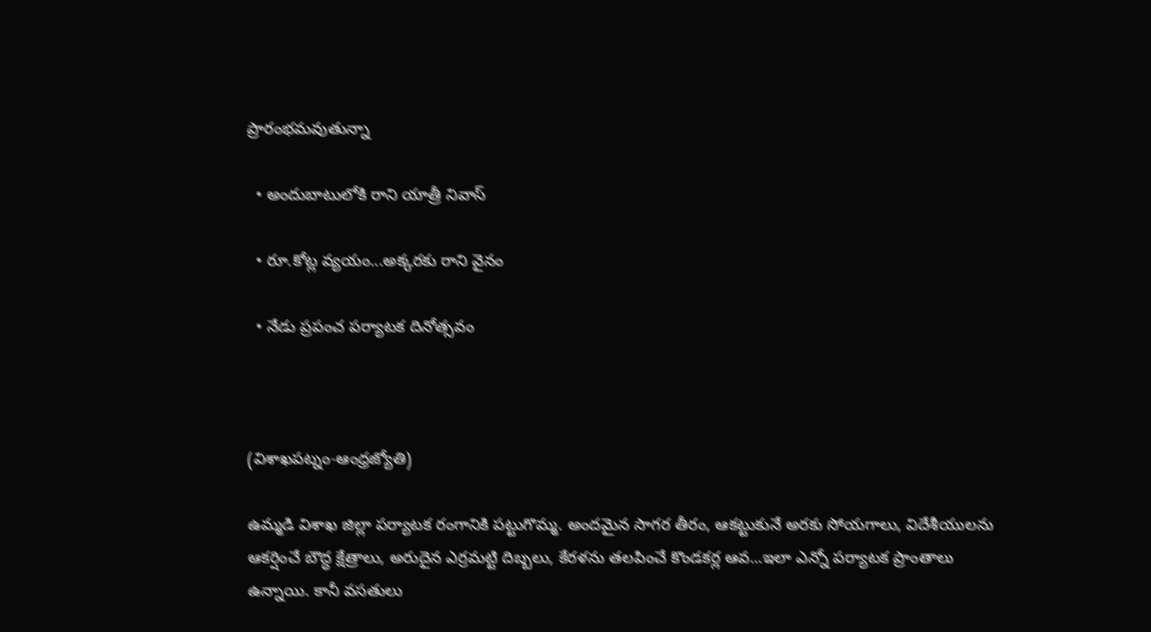ప్రారంభమవుతున్నా

  • అందుబాటులోకి రాని యాత్రీ నివాస్‌

  • రూ.కోట్ల వ్యయం...అక్కరకు రాని వైనం

  • నేడు ప్రపంచ పర్యాటక దినోత్సవం



(విశాఖపట్నం-ఆంధ్రజ్యోతి)

ఉమ్మడి విశాఖ జిల్లా పర్యాటక రంగానికి పట్టుగొమ్మ. అందమైన సాగర తీరం, ఆకట్టుకునే అరకు సోయగాలు, విదేశీయులను ఆకర్షించే బౌద్ధ క్షేత్రాలు, అరుదైన ఎర్రమట్టి దిబ్బలు, కేరళను తలపించే కొండకర్ల ఆవ...ఇలా ఎన్నో పర్యాటక ప్రాంతాలు ఉన్నాయి. కానీ వసతులు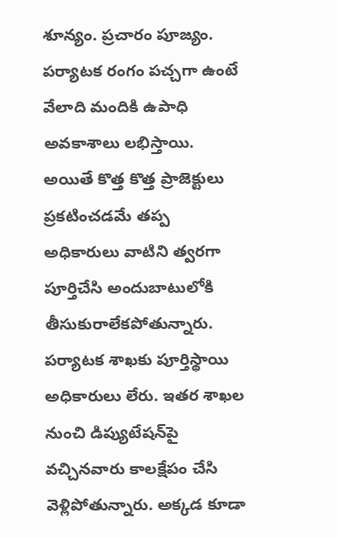శూన్యం. ప్రచారం పూజ్యం. పర్యాటక రంగం పచ్చగా ఉంటే వేలాది మందికి ఉపాధి అవకాశాలు లభిస్తాయి. అయితే కొత్త కొత్త ప్రాజెక్టులు ప్రకటించడమే తప్ప అధికారులు వాటిని త్వరగా పూర్తిచేసి అందుబాటులోకి తీసుకురాలేకపోతున్నారు. పర్యాటక శాఖకు పూర్తిస్థాయి అధికారులు లేరు. ఇతర శాఖల నుంచి డిప్యుటేషన్‌పై వచ్చినవారు కాలక్షేపం చేసి వెళ్లిపోతున్నారు. అక్కడ కూడా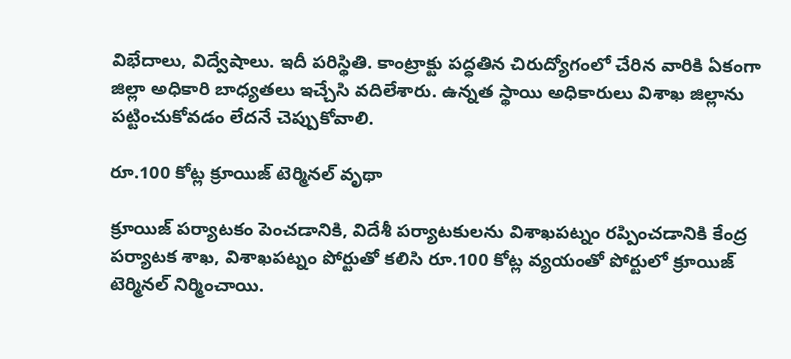విభేదాలు, విద్వేషాలు. ఇదీ పరిస్థితి. కాంట్రాక్టు పద్ధతిన చిరుద్యోగంలో చేరిన వారికి ఏకంగా జిల్లా అధికారి బాధ్యతలు ఇచ్చేసి వదిలేశారు. ఉన్నత స్థాయి అధికారులు విశాఖ జిల్లాను పట్టించుకోవడం లేదనే చెప్పుకోవాలి.

రూ.100 కోట్ల క్రూయిజ్‌ టెర్మినల్‌ వృథా

క్రూయిజ్‌ పర్యాటకం పెంచడానికి, విదేశీ పర్యాటకులను విశాఖపట్నం రప్పించడానికి కేంద్ర పర్యాటక శాఖ, విశాఖపట్నం పోర్టుతో కలిసి రూ.100 కోట్ల వ్యయంతో పోర్టులో క్రూయిజ్‌ టెర్మినల్‌ నిర్మించాయి.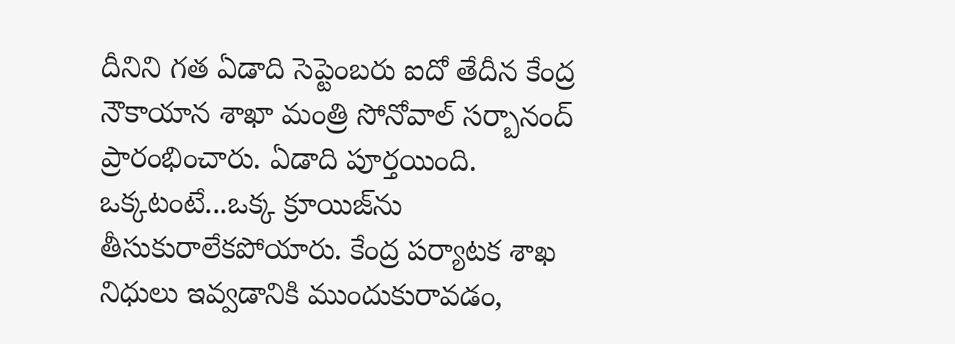దీనిని గత ఏడాది సెప్టెంబరు ఐదో తేదీన కేంద్ర నౌకాయాన శాఖా మంత్రి సోనోవాల్‌ సర్బానంద్‌ ప్రారంభించారు. ఏడాది పూర్తయింది. ఒక్కటంటే...ఒక్క క్రూయిజ్‌ను తీసుకురాలేకపోయారు. కేంద్ర పర్యాటక శాఖ నిధులు ఇవ్వడానికి ముందుకురావడం,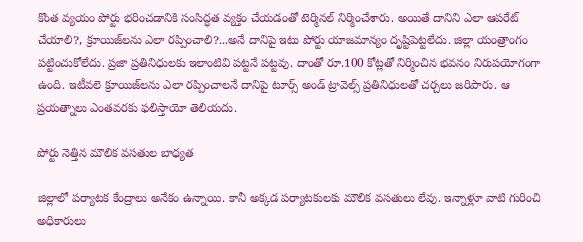కొంత వ్యయం పోర్టు భరించడానికి సంసిద్ధత వ్యక్తం చేయడంతో టెర్మినల్‌ నిర్మించేశారు. అయితే దానిని ఎలా ఆపరేట్‌ చేయాలి?, క్రూయిజ్‌లను ఎలా రప్పించాలి?...అనే దానిపై ఇటు పోర్టు యాజమాన్యం దృష్టిపెట్టలేదు. జిల్లా యంత్రాంగం పట్టించుకోలేదు. ప్రజా ప్రతినిధులకు ఇలాంటివి పట్టనే పట్టవు. దాంతో రూ.100 కోట్లతో నిర్మించిన భవనం నిరుపయోగంగా ఉంది. ఇటీవలె క్రూయిజ్‌లను ఎలా రప్పించాలనే దానిపై టూర్స్‌ అండ్‌ ట్రావెల్స్‌ ప్రతినిధులతో చర్చలు జరిపారు. ఆ ప్రయత్నాలు ఎంతవరకు ఫలిస్తాయో తెలియదు.

పోర్టు నెత్తిన మౌలిక వసతుల బాధ్యత

జిల్లాలో పర్యాటక కేంద్రాలు అనేకం ఉన్నాయి. కానీ అక్కడ పర్యాటకులకు మౌలిక వసతులు లేవు. ఇన్నాళ్లూ వాటి గురించి అధికారులు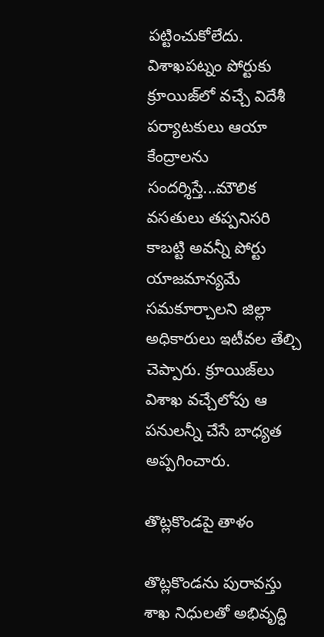పట్టించుకోలేదు. విశాఖపట్నం పోర్టుకు క్రూయిజ్‌లో వచ్చే విదేశీ పర్యాటకులు ఆయా కేంద్రాలను సందర్శిస్తే...మౌలిక వసతులు తప్పనిసరి కాబట్టి అవన్నీ పోర్టు యాజమాన్యమే సమకూర్చాలని జిల్లా అధికారులు ఇటీవల తేల్చి చెప్పారు. క్రూయిజ్‌లు విశాఖ వచ్చేలోపు ఆ పనులన్నీ చేసే బాధ్యత అప్పగించారు.

తొట్లకొండపై తాళం

తొట్లకొండను పురావస్తు శాఖ నిధులతో అభివృద్ధి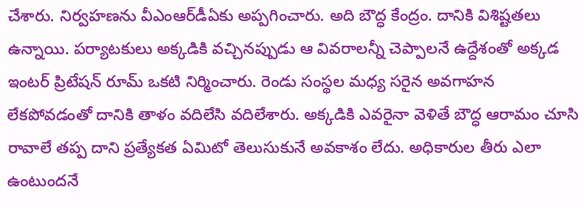చేశారు. నిర్వహణను వీఎంఆర్‌డీఏకు అప్పగించారు. అది బౌద్ధ కేంద్రం. దానికి విశిష్టతలు ఉన్నాయి. పర్యాటకులు అక్కడికి వచ్చినప్పుడు ఆ వివరాలన్నీ చెప్పాలనే ఉద్దేశంతో అక్కడ ఇంటర్‌ ప్రిటేషన్‌ రూమ్‌ ఒకటి నిర్మించారు. రెండు సంస్థల మధ్య సరైన అవగాహన లేకపోవడంతో దానికి తాళం వదిలేసి వదిలేశారు. అక్కడికి ఎవరైనా వెళితే బౌద్ధ ఆరామం చూసి రావాలే తప్ప దాని ప్రత్యేకత ఏమిటో తెలుసుకునే అవకాశం లేదు. అధికారుల తీరు ఎలా ఉంటుందనే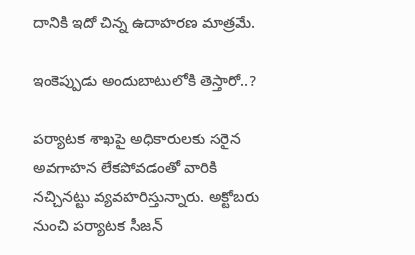దానికి ఇదో చిన్న ఉదాహరణ మాత్రమే.

ఇంకెప్పుడు అందుబాటులోకి తెస్తారో..?

పర్యాటక శాఖపై అధికారులకు సరైన అవగాహన లేకపోవడంతో వారికి నచ్చినట్టు వ్యవహరిస్తున్నారు. అక్టోబరు నుంచి పర్యాటక సీజన్‌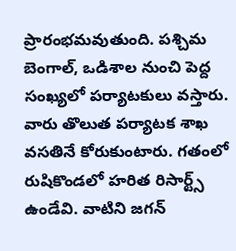ప్రారంభమవుతుంది. పశ్చిమ బెంగాల్‌, ఒడిశాల నుంచి పెద్ద సంఖ్యలో పర్యాటకులు వస్తారు. వారు తొలుత పర్యాటక శాఖ వసతినే కోరుకుంటారు. గతంలో రుషికొండలో హరిత రిసార్ట్స్‌ ఉండేవి. వాటిని జగన్‌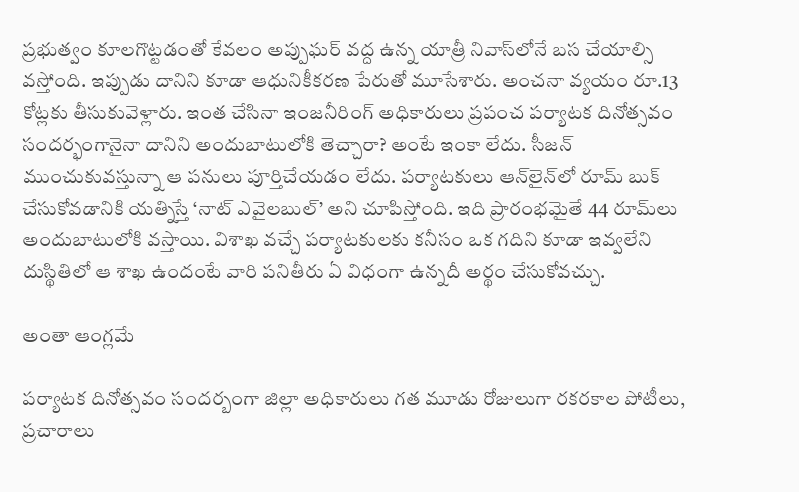ప్రభుత్వం కూలగొట్టడంతో కేవలం అప్పుఘర్‌ వద్ద ఉన్న యాత్రీ నివాస్‌లోనే బస చేయాల్సి వస్తోంది. ఇప్పుడు దానిని కూడా ఆధునికీకరణ పేరుతో మూసేశారు. అంచనా వ్యయం రూ.13 కోట్లకు తీసుకువెళ్లారు. ఇంత చేసినా ఇంజనీరింగ్‌ అధికారులు ప్రపంచ పర్యాటక దినోత్సవం సందర్భంగానైనా దానిని అందుబాటులోకి తెచ్చారా? అంటే ఇంకా లేదు. సీజన్‌ ముంచుకువస్తున్నా ఆ పనులు పూర్తిచేయడం లేదు. పర్యాటకులు ఆన్‌లైన్‌లో రూమ్‌ బుక్‌ చేసుకోవడానికి యత్నిస్తే ‘నాట్‌ ఎవైలబుల్‌’ అని చూపిస్తోంది. ఇది ప్రారంభమైతే 44 రూమ్‌లు అందుబాటులోకి వస్తాయి. విశాఖ వచ్చే పర్యాటకులకు కనీసం ఒక గదిని కూడా ఇవ్వలేని దుస్థితిలో ఆ శాఖ ఉందంటే వారి పనితీరు ఏ విధంగా ఉన్నదీ అర్థం చేసుకోవచ్చు.

అంతా ఆంగ్లమే

పర్యాటక దినోత్సవం సందర్బంగా జిల్లా అధికారులు గత మూడు రోజులుగా రకరకాల పోటీలు, ప్రచారాలు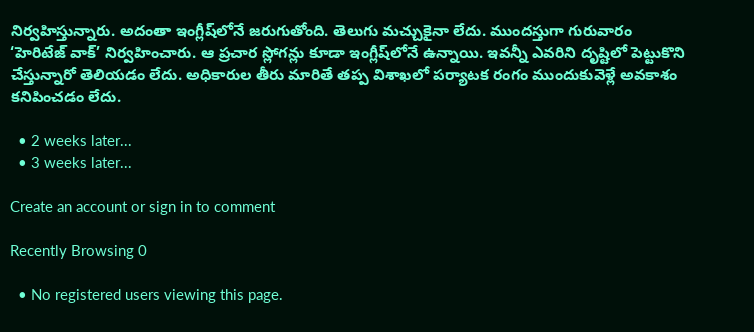నిర్వహిస్తున్నారు. అదంతా ఇంగ్లీష్‌లోనే జరుగుతోంది. తెలుగు మచ్చుకైనా లేదు. ముందస్తుగా గురువారం ‘హెరిటేజ్‌ వాక్‌’ నిర్వహించారు. ఆ ప్రచార స్లోగన్లు కూడా ఇంగ్లీష్‌లోనే ఉన్నాయి. ఇవన్నీ ఎవరిని దృష్టిలో పెట్టుకొని చేస్తున్నారో తెలియడం లేదు. అధికారుల తీరు మారితే తప్ప విశాఖలో పర్యాటక రంగం ముందుకువెళ్లే అవకాశం కనిపించడం లేదు.

  • 2 weeks later...
  • 3 weeks later...

Create an account or sign in to comment

Recently Browsing 0

  • No registered users viewing this page.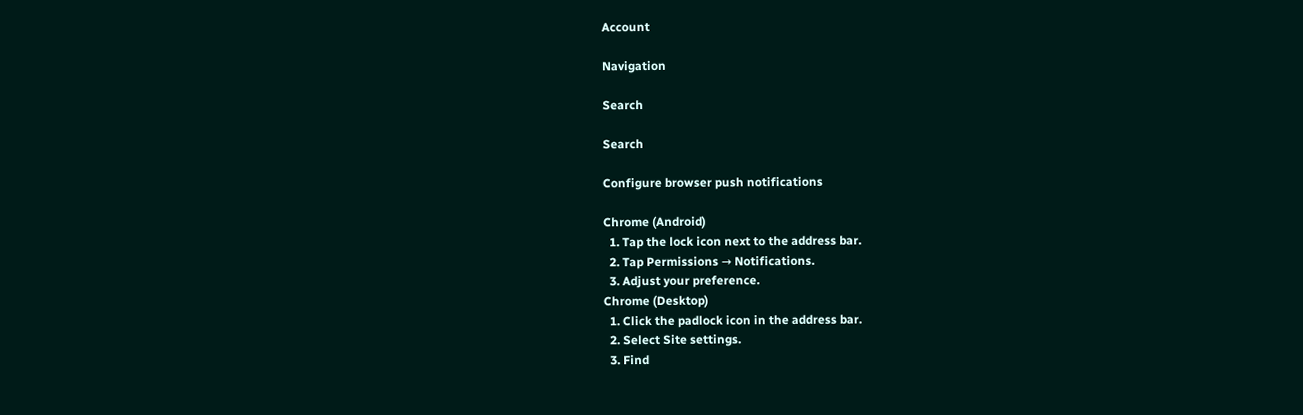Account

Navigation

Search

Search

Configure browser push notifications

Chrome (Android)
  1. Tap the lock icon next to the address bar.
  2. Tap Permissions → Notifications.
  3. Adjust your preference.
Chrome (Desktop)
  1. Click the padlock icon in the address bar.
  2. Select Site settings.
  3. Find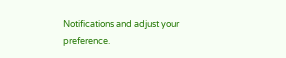Notifications and adjust your preference.